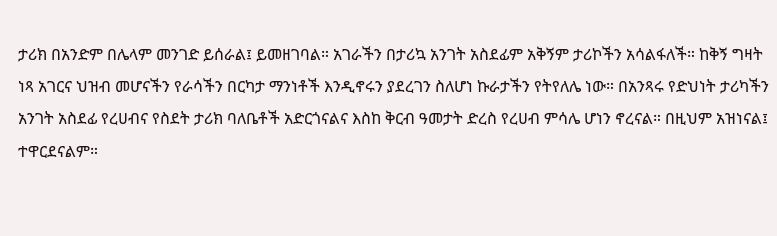ታሪክ በአንድም በሌላም መንገድ ይሰራል፤ ይመዘገባል። አገራችን በታሪኳ አንገት አስደፊም አቅኝም ታሪኮችን አሳልፋለች። ከቅኝ ግዛት ነጻ አገርና ህዝብ መሆናችን የራሳችን በርካታ ማንነቶች እንዲኖሩን ያደረገን ስለሆነ ኩራታችን የትየለሌ ነው። በአንጻሩ የድህነት ታሪካችን አንገት አስደፊ የረሀብና የስደት ታሪክ ባለቤቶች አድርጎናልና እስከ ቅርብ ዓመታት ድረስ የረሀብ ምሳሌ ሆነን ኖረናል። በዚህም አዝነናል፤ ተዋርደናልም።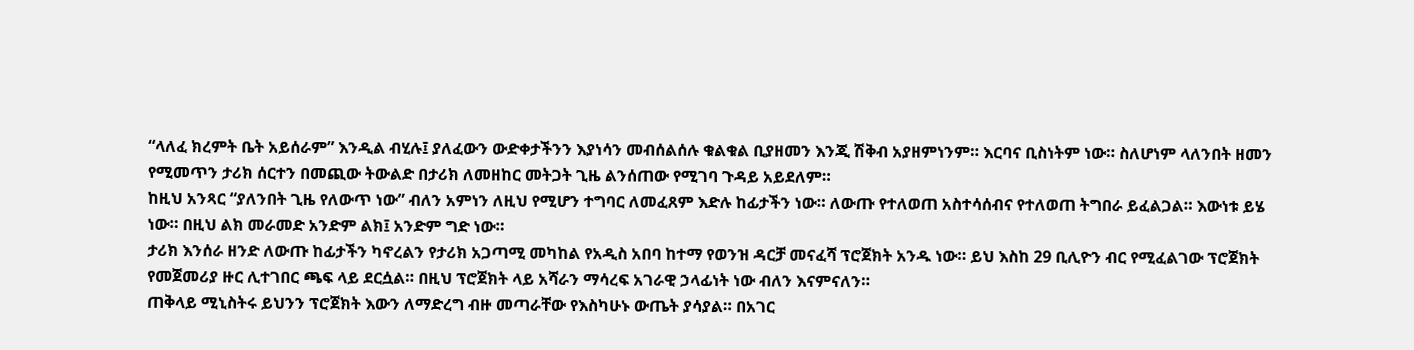“ላለፈ ክረምት ቤት አይሰራም” እንዲል ብሂሉ፤ ያለፈውን ውድቀታችንን እያነሳን መብሰልሰሉ ቁልቁል ቢያዘመን እንጂ ሽቅብ አያዘምነንም። እርባና ቢስነትም ነው። ስለሆነም ላለንበት ዘመን የሚመጥን ታሪክ ሰርተን በመጪው ትውልድ በታሪክ ለመዘከር መትጋት ጊዜ ልንሰጠው የሚገባ ጉዳይ አይደለም።
ከዚህ አንጻር “ያለንበት ጊዜ የለውጥ ነው” ብለን አምነን ለዚህ የሚሆን ተግባር ለመፈጸም እድሉ ከፊታችን ነው። ለውጡ የተለወጠ አስተሳሰብና የተለወጠ ትግበራ ይፈልጋል። እውነቱ ይሄ ነው። በዚህ ልክ መራመድ አንድም ልክ፤ አንድም ግድ ነው።
ታሪክ እንሰራ ዘንድ ለውጡ ከፊታችን ካኖረልን የታሪክ አጋጣሚ መካከል የአዲስ አበባ ከተማ የወንዝ ዳርቻ መናፈሻ ፕሮጀክት አንዱ ነው። ይህ እስከ 29 ቢሊዮን ብር የሚፈልገው ፕሮጀክት የመጀመሪያ ዙር ሊተገበር ጫፍ ላይ ደርሷል። በዚህ ፕሮጀክት ላይ አሻራን ማሳረፍ አገራዊ ኃላፊነት ነው ብለን እናምናለን።
ጠቅላይ ሚኒስትሩ ይህንን ፕሮጀክት እውን ለማድረግ ብዙ መጣራቸው የእስካሁኑ ውጤት ያሳያል። በአገር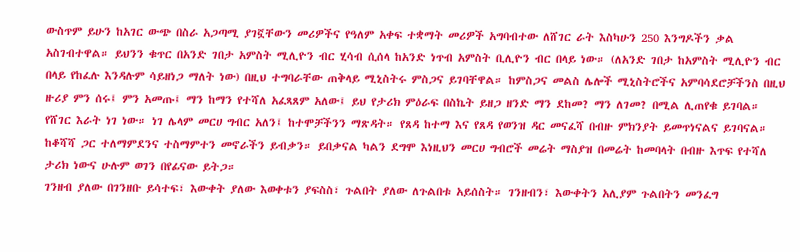ውስጥም ይሁን ከአገር ውጭ በስራ አጋጣሚ ያገኟቸውን መሪዎችና የዓለም አቀፍ ተቋማት መሪዎች አግባብተው ለሸገር ራት እስካሁን 250 እንግዶችን ቃል አስገብተዋል። ይህንን ቁጥር በአንድ ገበታ አምስት ሚሊዮን ብር ሂሳብ ሲሰላ ከአንድ ነጥብ አምስት ቢሊዮን ብር በላይ ነው። (ለአንድ ገበታ ከአምስት ሚሊዮን ብር በላይ የከፈሉ እንዳሉም ሳይዘነጋ ማለት ነው) በዚህ ተግባራቸው ጠቅላይ ሚኒስትሩ ምስጋና ይገባቸዋል። ከምስጋና መልስ ሌሎች ሚኒስትሮችና አምባሳደሮቻችንስ በዚህ ዙሪያ ምን ሰሩ፤ ምን አመጡ፤ ማን ከማን የተሻለ አፈጻጸም አለው፤ ይህ የታሪክ ምዕራፍ በስኬት ይዘጋ ዘንድ ማን ደከመ? ማን ለገመ? በሚል ሊጠየቁ ይገባል።
የሸገር እራት ነገ ነው። ነገ ሌላም መርሀ ግብር አለን፤ ከተሞቻችንን ማጽዳት። የጸዳ ከተማ እና የጸዳ የወንዝ ዳር መናፈሻ በብዙ ምክንያት ይመጥነናልና ይገባናል። ከቆሻሻ ጋር ተለማምደንና ተስማምተን መኖራችን ይብቃን። ይበቃናል ካልን ደግሞ እነዚህን መርሀ ግብሮች መሬት ማስያዝ በመሬት ከመባላት በብዙ እጥፍ የተሻለ ታሪክ ነውና ሁሉም ወገን በየፊናው ይትጋ።
ገንዘብ ያለው በገንዘቡ ይሳተፍ፣ እውቀት ያለው እወቀቱን ያፍስስ፣ ጉልበት ያለው ለጉልበቱ አይሰስት። ገንዘብን፣ እውቀትን አሊያም ጉልበትን መንፈግ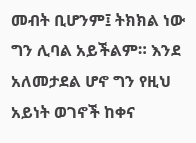መብት ቢሆንም፤ ትክክል ነው ግን ሊባል አይችልም። እንደ አለመታደል ሆኖ ግን የዚህ አይነት ወገኖች ከቀና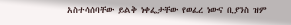አስተሳሰባቸው ይልቅ ነቀፌታቸው የወፈረ ነውና ቢያንስ ዝም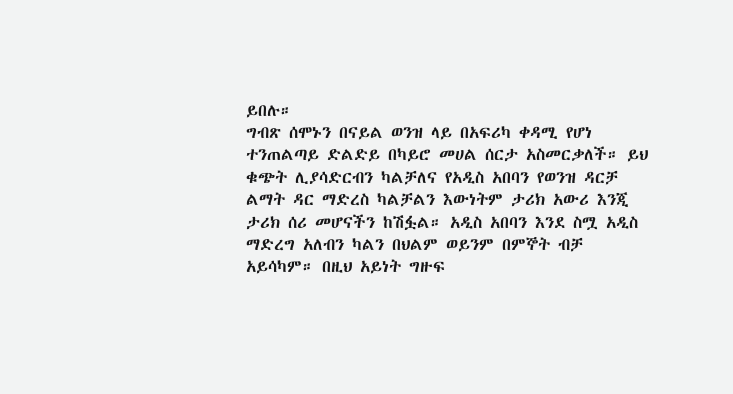ይበሉ።
ግብጽ ሰሞኑን በናይል ወንዝ ላይ በአፍሪካ ቀዳሚ የሆነ ተንጠልጣይ ድልድይ በካይሮ መሀል ሰርታ አስመርቃለች። ይህ ቁጭት ሊያሳድርብን ካልቻለና የአዲስ አበባን የወንዝ ዳርቻ ልማት ዳር ማድረስ ካልቻልን እውነትም ታሪክ አውሪ እንጂ ታሪክ ሰሪ መሆናችን ከሽፏል። አዲስ አበባን እንደ ስሟ አዲስ ማድረግ አለብን ካልን በህልም ወይንም በምኞት ብቻ አይሳካም። በዚህ አይነት ግዙፍ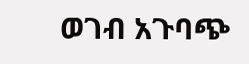ወገብ አጉባጭ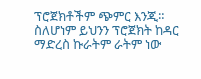ፕሮጀክቶችም ጭምር እንጂ። ስለሆነም ይህንን ፕሮጀክት ከዳር ማድረስ ኩራትም ራትም ነው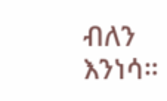ብለን እንነሳ።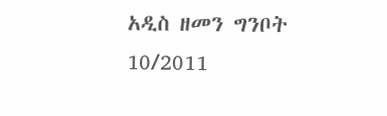አዲስ ዘመን ግንቦት 10/2011